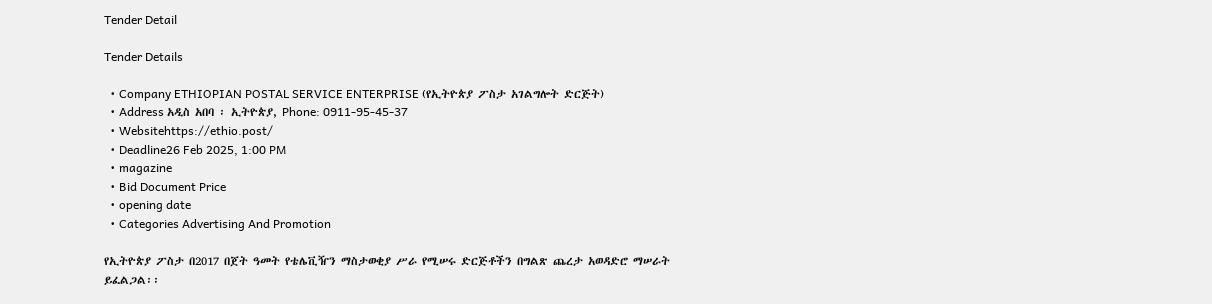Tender Detail

Tender Details

  • Company ETHIOPIAN POSTAL SERVICE ENTERPRISE (የኢትዮጵያ ፖስታ አገልግሎት ድርጅት)
  • Address አዲስ አበባ ፡ ኢትዮጵያ, Phone: 0911-95-45-37
  • Websitehttps://ethio.post/
  • Deadline26 Feb 2025, 1:00 PM
  • magazine
  • Bid Document Price
  • opening date
  • Categories Advertising And Promotion

የኢትዮጵያ ፖስታ በ2017 በጀት ዓመት የቴሌቪዥን ማስታወቂያ ሥራ የሚሠሩ ድርጅቶችን በግልጽ ጨረታ አወዳድሮ ማሠራት ይፈልጋል፡፡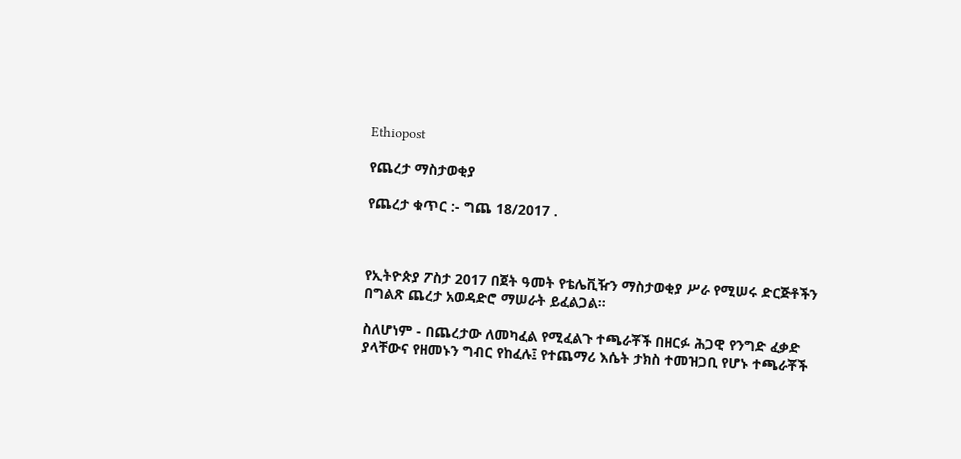Ethiopost

የጨረታ ማስታወቂያ

የጨረታ ቁጥር :- ግጨ 18/2017 .



የኢትዮጵያ ፖስታ 2017 በጀት ዓመት የቴሌቪዥን ማስታወቂያ ሥራ የሚሠሩ ድርጅቶችን በግልጽ ጨረታ አወዳድሮ ማሠራት ይፈልጋል፡፡

ስለሆነም - በጨረታው ለመካፈል የሚፈልጉ ተጫራቾች በዘርፉ ሕጋዊ የንግድ ፈቃድ ያላቸውና የዘመኑን ግብር የከፈሉ፤ የተጨማሪ እሴት ታክስ ተመዝጋቢ የሆኑ ተጫራቾች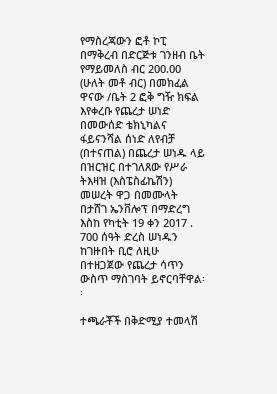የማስረጃውን ፎቶ ኮፒ በማቅረብ በድርጅቱ ገንዘብ ቤት የማይመለስ ብር 200.00 (ሁለት መቶ ብር) በመክፈል ዋናው /ቤት 2 ፎቅ ግዥ ክፍል እየቀረቡ የጨረታ ሠነድ በመውሰድ ቴክኒካልና ፋይናንሻል ሰነድ ለየብቻ (በተናጠል) በጨረታ ሠነዱ ላይ በዝርዝር በተገለጸው የሥራ ትእዛዝ (እስፔስፊኬሽን) መሠረት ዋጋ በመሙላት በታሸገ ኤንቨሎፕ በማድረግ እስከ የካቲት 19 ቀን 2017 . 700 ሰዓት ድረስ ሠነዱን ከገዙበት ቢሮ ለዚሁ በተዘጋጀው የጨረታ ሳጥን ውስጥ ማስገባት ይኖርባቸዋል፡፡

ተጫራቾች በቅድሚያ ተመላሽ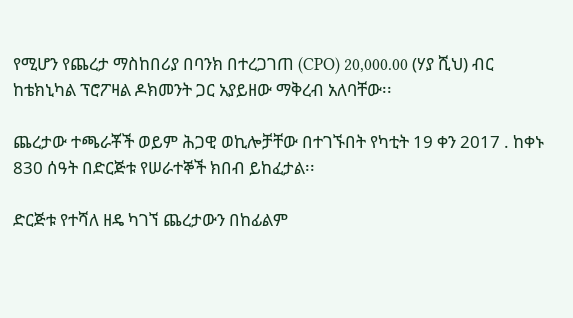የሚሆን የጨረታ ማስከበሪያ በባንክ በተረጋገጠ (CPO) 20,000.00 (ሃያ ሺህ) ብር ከቴክኒካል ፕሮፖዛል ዶክመንት ጋር አያይዘው ማቅረብ አለባቸው፡፡

ጨረታው ተጫራቾች ወይም ሕጋዊ ወኪሎቻቸው በተገኙበት የካቲት 19 ቀን 2017 . ከቀኑ 830 ሰዓት በድርጅቱ የሠራተኞች ክበብ ይከፈታል፡፡

ድርጅቱ የተሻለ ዘዴ ካገኘ ጨረታውን በከፊልም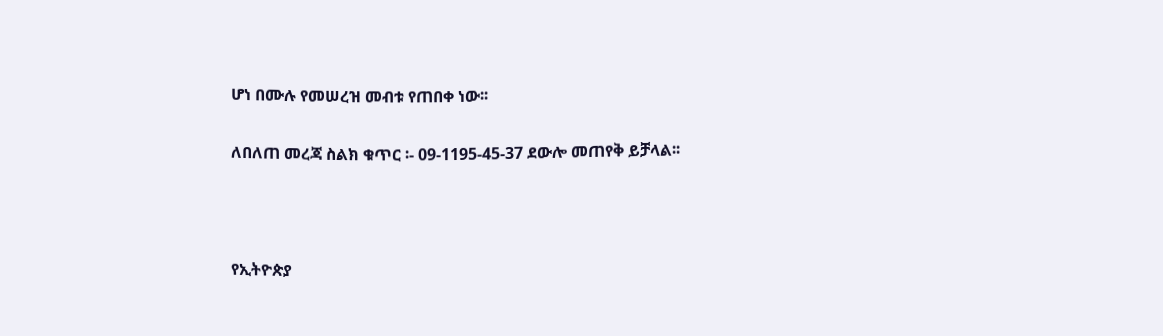ሆነ በሙሉ የመሠረዝ መብቱ የጠበቀ ነው፡፡

ለበለጠ መረጃ ስልክ ቁጥር ፡- 09-1195-45-37 ደውሎ መጠየቅ ይቻላል፡፡



የኢትዮጵያ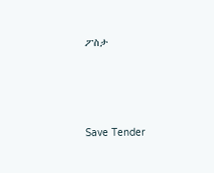ፖስታ





Save Tender